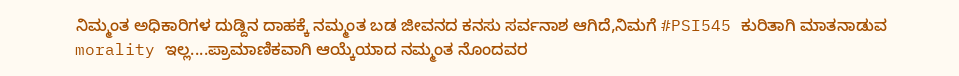ನಿಮ್ಮಂತ ಅಧಿಕಾರಿಗಳ ದುಡ್ದಿನ ದಾಹಕ್ಕೆ ನಮ್ಮಂತ ಬಡ ಜೀವನದ ಕನಸು ಸರ್ವನಾಶ ಆಗಿದೆ,ನಿಮಗೆ #PSI545 ಕುರಿತಾಗಿ ಮಾತನಾಡುವ morality ಇಲ್ಲ....ಪ್ರಾಮಾಣಿಕವಾಗಿ ಆಯ್ಕೆಯಾದ ನಮ್ಮಂತ ನೊಂದವರ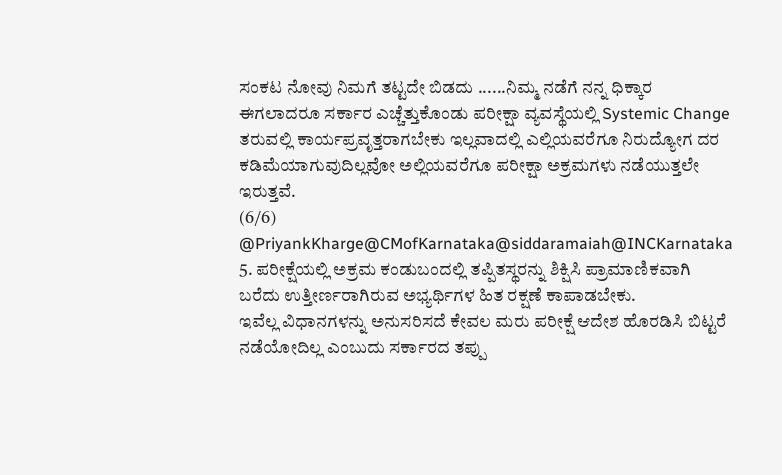ಸಂಕಟ ನೋವು ನಿಮಗೆ ತಟ್ಟದೇ ಬಿಡದು ......ನಿಮ್ಮ ನಡೆಗೆ ನನ್ನ ಧಿಕ್ಕಾರ
ಈಗಲಾದರೂ ಸರ್ಕಾರ ಎಚ್ಚೆತ್ತುಕೊಂಡು ಪರೀಕ್ಷಾ ವ್ಯವಸ್ಥೆಯಲ್ಲಿ Systemic Change ತರುವಲ್ಲಿ ಕಾರ್ಯಪ್ರವೃತ್ತರಾಗಬೇಕು ಇಲ್ಲವಾದಲ್ಲಿ ಎಲ್ಲಿಯವರೆಗೂ ನಿರುದ್ಯೋಗ ದರ ಕಡಿಮೆಯಾಗುವುದಿಲ್ಲವೋ ಅಲ್ಲಿಯವರೆಗೂ ಪರೀಕ್ಷಾ ಅಕ್ರಮಗಳು ನಡೆಯುತ್ತಲೇ ಇರುತ್ತವೆ.
(6/6) @PriyankKharge@CMofKarnataka@siddaramaiah@INCKarnataka
5. ಪರೀಕ್ಷೆಯಲ್ಲಿ ಅಕ್ರಮ ಕಂಡುಬಂದಲ್ಲಿ ತಪ್ಪಿತಸ್ಥರನ್ನು ಶಿಕ್ಷಿಸಿ ಪ್ರಾಮಾಣಿಕವಾಗಿ ಬರೆದು ಉತ್ತೀರ್ಣರಾಗಿರುವ ಅಭ್ಯರ್ಥಿಗಳ ಹಿತ ರಕ್ಷಣೆ ಕಾಪಾಡಬೇಕು.
ಇವೆಲ್ಲ ವಿಧಾನಗಳನ್ನು ಅನುಸರಿಸದೆ ಕೇವಲ ಮರು ಪರೀಕ್ಷೆ ಆದೇಶ ಹೊರಡಿಸಿ ಬಿಟ್ಟರೆ ನಡೆಯೋದಿಲ್ಲ ಎಂಬುದು ಸರ್ಕಾರದ ತಪ್ಪು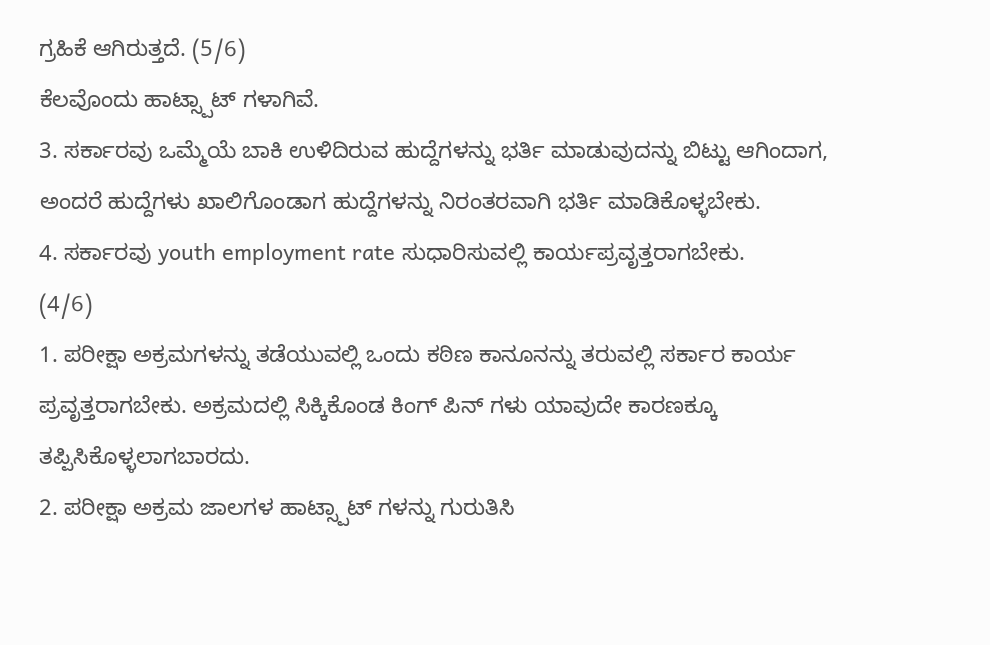ಗ್ರಹಿಕೆ ಆಗಿರುತ್ತದೆ. (5/6)
ಕೆಲವೊಂದು ಹಾಟ್ಸ್ಪಾಟ್ ಗಳಾಗಿವೆ.
3. ಸರ್ಕಾರವು ಒಮ್ಮೆಯೆ ಬಾಕಿ ಉಳಿದಿರುವ ಹುದ್ದೆಗಳನ್ನು ಭರ್ತಿ ಮಾಡುವುದನ್ನು ಬಿಟ್ಟು ಆಗಿಂದಾಗ, ಅಂದರೆ ಹುದ್ದೆಗಳು ಖಾಲಿಗೊಂಡಾಗ ಹುದ್ದೆಗಳನ್ನು ನಿರಂತರವಾಗಿ ಭರ್ತಿ ಮಾಡಿಕೊಳ್ಳಬೇಕು.
4. ಸರ್ಕಾರವು youth employment rate ಸುಧಾರಿಸುವಲ್ಲಿ ಕಾರ್ಯಪ್ರವೃತ್ತರಾಗಬೇಕು.
(4/6)
1. ಪರೀಕ್ಷಾ ಅಕ್ರಮಗಳನ್ನು ತಡೆಯುವಲ್ಲಿ ಒಂದು ಕಠಿಣ ಕಾನೂನನ್ನು ತರುವಲ್ಲಿ ಸರ್ಕಾರ ಕಾರ್ಯ ಪ್ರವೃತ್ತರಾಗಬೇಕು. ಅಕ್ರಮದಲ್ಲಿ ಸಿಕ್ಕಿಕೊಂಡ ಕಿಂಗ್ ಪಿನ್ ಗಳು ಯಾವುದೇ ಕಾರಣಕ್ಕೂ ತಪ್ಪಿಸಿಕೊಳ್ಳಲಾಗಬಾರದು.
2. ಪರೀಕ್ಷಾ ಅಕ್ರಮ ಜಾಲಗಳ ಹಾಟ್ಸ್ಪಾಟ್ ಗಳನ್ನು ಗುರುತಿಸಿ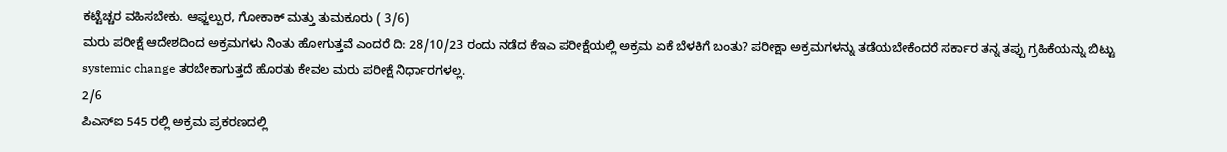ಕಟ್ಟೆಚ್ಚರ ವಹಿಸಬೇಕು. ಆಫ್ಜಲ್ಪುರ, ಗೋಕಾಕ್ ಮತ್ತು ತುಮಕೂರು ( 3/6)
ಮರು ಪರೀಕ್ಷೆ ಆದೇಶದಿಂದ ಅಕ್ರಮಗಳು ನಿಂತು ಹೋಗುತ್ತವೆ ಎಂದರೆ ದಿ: 28/10/23 ರಂದು ನಡೆದ ಕೆಇಎ ಪರೀಕ್ಷೆಯಲ್ಲಿ ಅಕ್ರಮ ಏಕೆ ಬೆಳಕಿಗೆ ಬಂತು? ಪರೀಕ್ಷಾ ಅಕ್ರಮಗಳನ್ನು ತಡೆಯಬೇಕೆಂದರೆ ಸರ್ಕಾರ ತನ್ನ ತಪ್ಪು ಗ್ರಹಿಕೆಯನ್ನು ಬಿಟ್ಟು systemic change ತರಬೇಕಾಗುತ್ತದೆ ಹೊರತು ಕೇವಲ ಮರು ಪರೀಕ್ಷೆ ನಿರ್ಧಾರಗಳಲ್ಲ.
2/6
ಪಿಎಸ್ಐ 545 ರಲ್ಲಿ ಅಕ್ರಮ ಪ್ರಕರಣದಲ್ಲಿ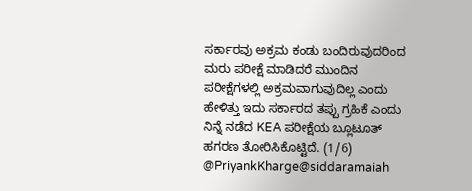ಸರ್ಕಾರವು ಅಕ್ರಮ ಕಂಡು ಬಂದಿರುವುದರಿಂದ ಮರು ಪರೀಕ್ಷೆ ಮಾಡಿದರೆ ಮುಂದಿನ ಪರೀಕ್ಷೆಗಳಲ್ಲಿ ಅಕ್ರಮವಾಗುವುದಿಲ್ಲ ಎಂದು ಹೇಳಿತ್ತು ಇದು ಸರ್ಕಾರದ ತಪ್ಪು ಗ್ರಹಿಕೆ ಎಂದು ನಿನ್ನೆ ನಡೆದ KEA ಪರೀಕ್ಷೆಯ ಬ್ಲೂಟೂತ್ ಹಗರಣ ತೋರಿಸಿಕೊಟ್ಟಿದೆ. (1/6) @PriyankKharge@siddaramaiah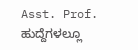Asst. Prof. ಹುದ್ದೆಗಳಲ್ಲೂ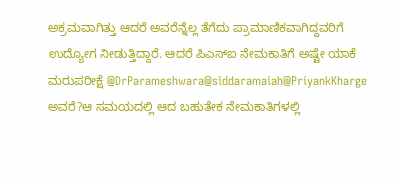ಅಕ್ರಮವಾಗಿತ್ತು ಆದರೆ ಅವರೆನ್ನೆಲ್ಲ ತೆಗೆದು ಪ್ರಾಮಾಣಿಕವಾಗಿದ್ದವರಿಗೆ ಉದ್ಯೋಗ ನೀಡುತ್ತಿದ್ದಾರೆ. ಆದರೆ ಪಿಎಸ್ಐ ನೇಮಕಾತಿಗೆ ಅಷ್ಟೇ ಯಾಕೆ ಮರುಪರೀಕ್ಷೆ @DrParameshwara@siddaramaiah@PriyankKharge ಅವರೆ?ಆ ಸಮಯದಲ್ಲಿ ಆದ ಬಹುತೇಕ ನೇಮಕಾತಿಗಳಲ್ಲಿ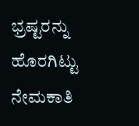ಭ್ರಷ್ಟರನ್ನು ಹೊರಗಿಟ್ಟು ನೇಮಕಾತಿ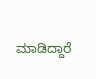ಮಾಡಿದ್ದಾರೆ